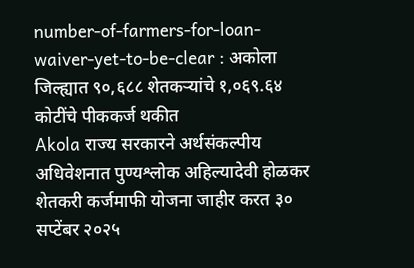number-of-farmers-for-loan-waiver-yet-to-be-clear : अकोला जिल्ह्यात ९०,६८८ शेतकऱ्यांचे १,०६९.६४ कोटींचे पीककर्ज थकीत
Akola राज्य सरकारने अर्थसंकल्पीय अधिवेशनात पुण्यश्लोक अहिल्यादेवी होळकर शेतकरी कर्जमाफी योजना जाहीर करत ३० सप्टेंबर २०२५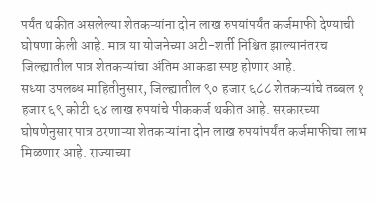पर्यंत थकीत असलेल्या शेतकऱ्यांना दोन लाख रुपयांपर्यंत कर्जमाफी देण्याची घोषणा केली आहे. मात्र या योजनेच्या अटी-शर्ती निश्चित झाल्यानंतरच जिल्ह्यातील पात्र शेतकऱ्यांचा अंतिम आकडा स्पष्ट होणार आहे.
सध्या उपलब्ध माहितीनुसार, जिल्ह्यातील ९० हजार ६८८ शेतकऱ्यांचे तब्बल १ हजार ६९ कोटी ६४ लाख रुपयांचे पीककर्ज थकीत आहे. सरकारच्या घोषणेनुसार पात्र ठरणाऱ्या शेतकऱ्यांना दोन लाख रुपयांपर्यंत कर्जमाफीचा लाभ मिळणार आहे. राज्याच्या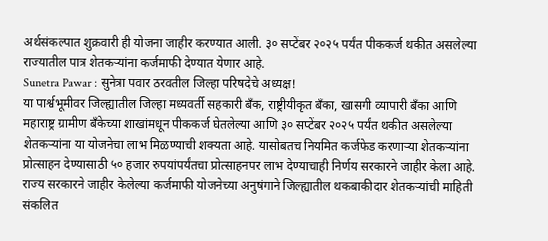अर्थसंकल्पात शुक्रवारी ही योजना जाहीर करण्यात आली. ३० सप्टेंबर २०२५ पर्यंत पीककर्ज थकीत असलेल्या राज्यातील पात्र शेतकऱ्यांना कर्जमाफी देण्यात येणार आहे.
Sunetra Pawar : सुनेत्रा पवार ठरवतील जिल्हा परिषदेचे अध्यक्ष!
या पार्श्वभूमीवर जिल्ह्यातील जिल्हा मध्यवर्ती सहकारी बँक, राष्ट्रीयीकृत बँका, खासगी व्यापारी बँका आणि महाराष्ट्र ग्रामीण बँकेच्या शाखांमधून पीककर्ज घेतलेल्या आणि ३० सप्टेंबर २०२५ पर्यंत थकीत असलेल्या शेतकऱ्यांना या योजनेचा लाभ मिळण्याची शक्यता आहे. यासोबतच नियमित कर्जफेड करणाऱ्या शेतकऱ्यांना प्रोत्साहन देण्यासाठी ५० हजार रुपयांपर्यंतचा प्रोत्साहनपर लाभ देण्याचाही निर्णय सरकारने जाहीर केला आहे.
राज्य सरकारने जाहीर केलेल्या कर्जमाफी योजनेच्या अनुषंगाने जिल्ह्यातील थकबाकीदार शेतकऱ्यांची माहिती संकलित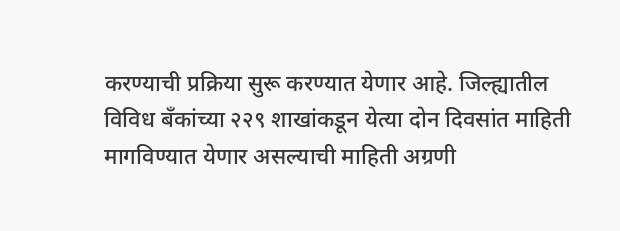करण्याची प्रक्रिया सुरू करण्यात येणार आहे. जिल्ह्यातील विविध बँकांच्या २२९ शाखांकडून येत्या दोन दिवसांत माहिती मागविण्यात येणार असल्याची माहिती अग्रणी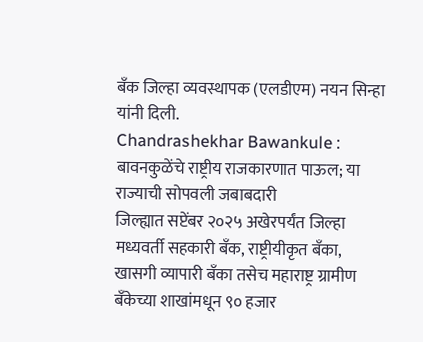बँक जिल्हा व्यवस्थापक (एलडीएम) नयन सिन्हा यांनी दिली.
Chandrashekhar Bawankule : बावनकुळेंचे राष्ट्रीय राजकारणात पाऊल; या राज्याची सोपवली जबाबदारी
जिल्ह्यात सप्टेंबर २०२५ अखेरपर्यंत जिल्हा मध्यवर्ती सहकारी बँक, राष्ट्रीयीकृत बँका, खासगी व्यापारी बँका तसेच महाराष्ट्र ग्रामीण बँकेच्या शाखांमधून ९० हजार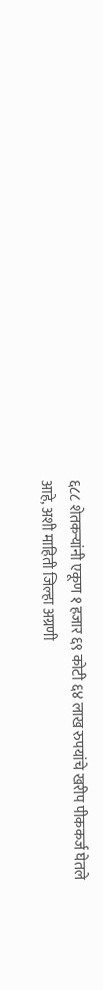६८८ शेतकऱ्यांनी एकूण १ हजार ६९ कोटी ६४ लाख रुपयांचे खरीप पीककर्ज घेतले आहे, अशी माहिती जिल्हा अग्रणी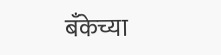बँकेच्या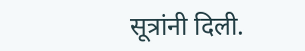सूत्रांनी दिली.